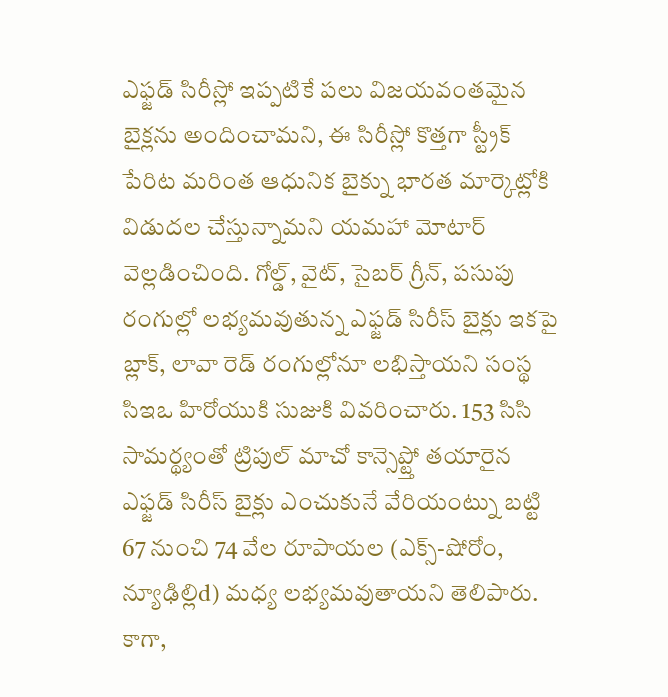ఎఫ్జడ్ సిరీస్లో ఇప్పటికే పలు విజయవంతమైన బైక్లను అందించామని, ఈ సిరీస్లో కొత్తగా స్ట్రీక్ పేరిట మరింత ఆధునిక బైక్ను భారత మార్కెట్లోకి విడుదల చేస్తున్నామని యమహా మోటార్ వెల్లడించింది. గోల్డ్, వైట్, సైబర్ గ్రీన్, పసుపు రంగుల్లో లభ్యమవుతున్న ఎఫ్జడ్ సిరీస్ బైక్లు ఇకపై బ్లాక్, లావా రెడ్ రంగుల్లోనూ లభిస్తాయని సంస్థ సిఇఒ హిరోయుకి సుజుకి వివరించారు. 153 సిసి సామర్థ్యంతో ట్రిపుల్ మాచో కాన్సెప్ట్తో తయారైన ఎఫ్జడ్ సిరీస్ బైక్లు ఎంచుకునే వేరియంట్ను బట్టి 67 నుంచి 74 వేల రూపాయల (ఎక్స్-షోరోం, న్యూఢిల్లిd) మధ్య లభ్యమవుతాయని తెలిపారు. కాగా,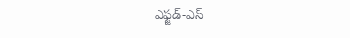ఎఫ్జడ్-ఎస్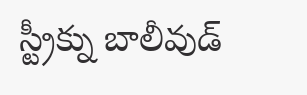స్ట్రీక్ను బాలీవుడ్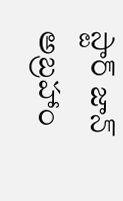స్టార్ జాన్ అబ్రహాం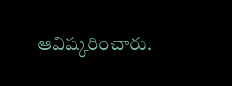ఆవిష్కరించారు.